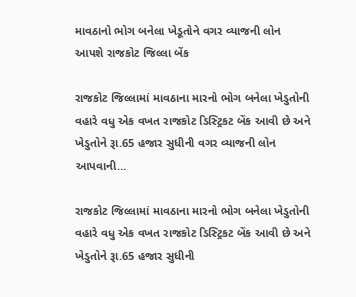માવઠાનો ભોગ બનેલા ખેડૂતોને વગર વ્યાજની લોન આપશે રાજકોટ જિલ્લા બેંક

રાજકોટ જિલ્લામાં માવઠાના મારનો ભોગ બનેલા ખેડુતોની વહારે વધુ એક વખત રાજકોટ ડિસ્ટ્રિકટ બેંક આવી છે અને ખેડુતોને રૂા.65 હજાર સુધીની વગર વ્યાજની લોન આપવાની…

રાજકોટ જિલ્લામાં માવઠાના મારનો ભોગ બનેલા ખેડુતોની વહારે વધુ એક વખત રાજકોટ ડિસ્ટ્રિકટ બેંક આવી છે અને ખેડુતોને રૂા.65 હજાર સુધીની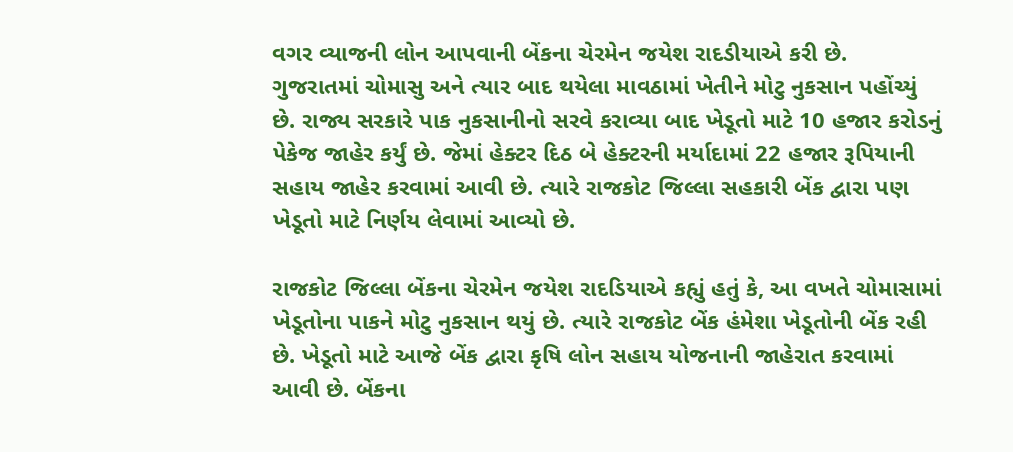વગર વ્યાજની લોન આપવાની બેંકના ચેરમેન જયેશ રાદડીયાએ કરી છે.
ગુજરાતમાં ચોમાસુ અને ત્યાર બાદ થયેલા માવઠામાં ખેતીને મોટુ નુકસાન પહોંચ્યું છે. રાજ્ય સરકારે પાક નુકસાનીનો સરવે કરાવ્યા બાદ ખેડૂતો માટે 10 હજાર કરોડનું પેકેજ જાહેર કર્યું છે. જેમાં હેક્ટર દિઠ બે હેક્ટરની મર્યાદામાં 22 હજાર રૂપિયાની સહાય જાહેર કરવામાં આવી છે. ત્યારે રાજકોટ જિલ્લા સહકારી બેંક દ્વારા પણ ખેડૂતો માટે નિર્ણય લેવામાં આવ્યો છે.

રાજકોટ જિલ્લા બેંકના ચેરમેન જયેશ રાદડિયાએ કહ્યું હતું કે, આ વખતે ચોમાસામાં ખેડૂતોના પાકને મોટુ નુકસાન થયું છે. ત્યારે રાજકોટ બેંક હંમેશા ખેડૂતોની બેંક રહી છે. ખેડૂતો માટે આજે બેંક દ્વારા કૃષિ લોન સહાય યોજનાની જાહેરાત કરવામાં આવી છે. બેંકના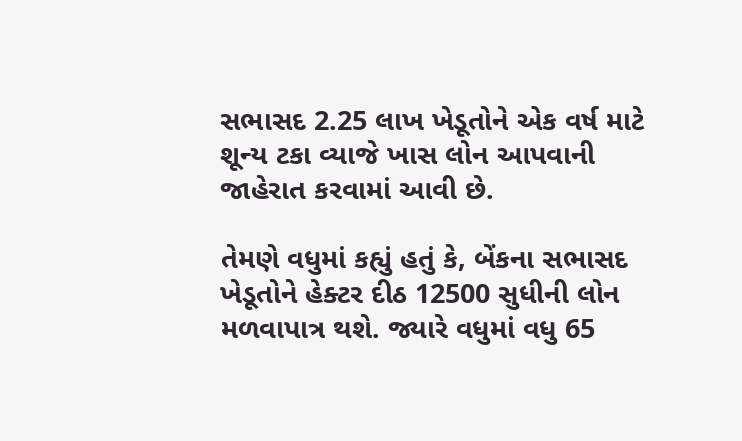સભાસદ 2.25 લાખ ખેડૂતોને એક વર્ષ માટે શૂન્ય ટકા વ્યાજે ખાસ લોન આપવાની જાહેરાત કરવામાં આવી છે.

તેમણે વધુમાં કહ્યું હતું કે, બેંકના સભાસદ ખેડૂતોને હેક્ટર દીઠ 12500 સુધીની લોન મળવાપાત્ર થશે. જ્યારે વધુમાં વધુ 65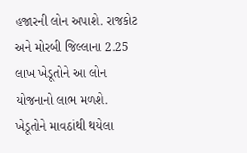હજારની લોન અપાશે. રાજકોટ અને મોરબી જિલ્લાના 2.25 લાખ ખેડૂતોને આ લોન યોજનાનો લાભ મળશે. ખેડૂતોને માવઠાંથી થયેલા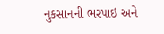નુકસાનની ભરપાઇ અને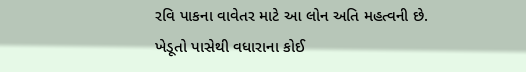રવિ પાકના વાવેતર માટે આ લોન અતિ મહત્વની છે. ખેડૂતો પાસેથી વધારાના કોઈ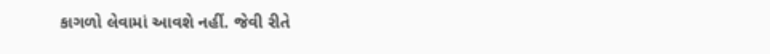કાગળો લેવામાં આવશે નહીં. જેવી રીતે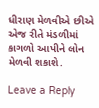ધીરાણ મેળવીએ છીએ એજ રીતે મંડળીમાં કાગળો આપીને લોન મેળવી શકાશે.

Leave a Reply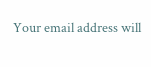Your email address will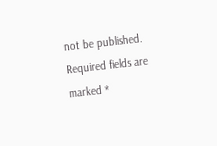not be published. Required fields are marked *